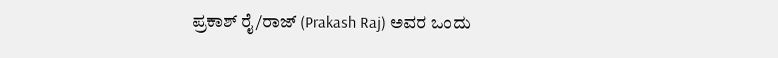ಪ್ರಕಾಶ್ ರೈ/ರಾಜ್ (Prakash Raj) ಅವರ ಒಂದು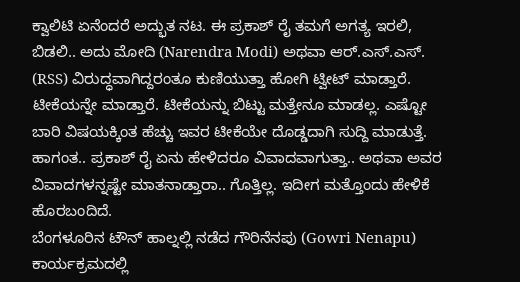ಕ್ವಾಲಿಟಿ ಏನೆಂದರೆ ಅದ್ಭುತ ನಟ. ಈ ಪ್ರಕಾಶ್ ರೈ ತಮಗೆ ಅಗತ್ಯ ಇರಲಿ, ಬಿಡಲಿ.. ಅದು ಮೋದಿ (Narendra Modi) ಅಥವಾ ಆರ್.ಎಸ್.ಎಸ್. (RSS) ವಿರುದ್ಧವಾಗಿದ್ದರಂತೂ ಕುಣಿಯುತ್ತಾ ಹೋಗಿ ಟ್ವೀಟ್ ಮಾಡ್ತಾರೆ. ಟೀಕೆಯನ್ನೇ ಮಾಡ್ತಾರೆ. ಟೀಕೆಯನ್ನು ಬಿಟ್ಟು ಮತ್ತೇನೂ ಮಾಡಲ್ಲ. ಎಷ್ಟೋ ಬಾರಿ ವಿಷಯಕ್ಕಿಂತ ಹೆಚ್ಚು ಇವರ ಟೀಕೆಯೇ ದೊಡ್ಡದಾಗಿ ಸುದ್ದಿ ಮಾಡುತ್ತೆ. ಹಾಗಂತ.. ಪ್ರಕಾಶ್ ರೈ ಏನು ಹೇಳಿದರೂ ವಿವಾದವಾಗುತ್ತಾ.. ಅಥವಾ ಅವರ ವಿವಾದಗಳನ್ನಷ್ಟೇ ಮಾತನಾಡ್ತಾರಾ.. ಗೊತ್ತಿಲ್ಲ. ಇದೀಗ ಮತ್ತೊಂದು ಹೇಳಿಕೆ ಹೊರಬಂದಿದೆ.
ಬೆಂಗಳೂರಿನ ಟೌನ್ ಹಾಲ್ನಲ್ಲಿ ನಡೆದ ಗೌರಿನೆನಪು (Gowri Nenapu) ಕಾರ್ಯಕ್ರಮದಲ್ಲಿ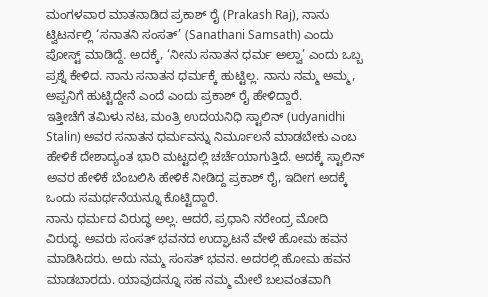ಮಂಗಳವಾರ ಮಾತನಾಡಿದ ಪ್ರಕಾಶ್ ರೈ (Prakash Raj), ನಾನು ಟ್ವಿಟರ್ನಲ್ಲಿ ‘ಸನಾತನಿ ಸಂಸತ್’ (Sanathani Samsath) ಎಂದು ಪೋಸ್ಟ್ ಮಾಡಿದ್ದೆ. ಅದಕ್ಕೆ, ‘ನೀನು ಸನಾತನ ಧರ್ಮ ಅಲ್ವಾ’ ಎಂದು ಒಬ್ಬ ಪ್ರಶ್ನೆ ಕೇಳಿದ. ನಾನು ಸನಾತನ ಧರ್ಮಕ್ಕೆ ಹುಟ್ಟಿಲ್ಲ. ನಾನು ನಮ್ಮ ಅಮ್ಮ, ಅಪ್ಪನಿಗೆ ಹುಟ್ಟಿದ್ದೇನೆ ಎಂದೆ ಎಂದು ಪ್ರಕಾಶ್ ರೈ ಹೇಳಿದ್ದಾರೆ.
ಇತ್ತೀಚೆಗೆ ತಮಿಳು ನಟ, ಮಂತ್ರಿ ಉದಯನಿಧಿ ಸ್ಟಾಲಿನ್ (udyanidhi Stalin) ಅವರ ಸನಾತನ ಧರ್ಮವನ್ನು ನಿರ್ಮೂಲನೆ ಮಾಡಬೇಕು ಎಂಬ ಹೇಳಿಕೆ ದೇಶಾದ್ಯಂತ ಭಾರಿ ಮಟ್ಟದಲ್ಲಿ ಚರ್ಚೆಯಾಗುತ್ತಿದೆ. ಅದಕ್ಕೆ ಸ್ಟಾಲಿನ್ ಅವರ ಹೇಳಿಕೆ ಬೆಂಬಲಿಸಿ ಹೇಳಿಕೆ ನೀಡಿದ್ದ ಪ್ರಕಾಶ್ ರೈ, ಇದೀಗ ಅದಕ್ಕೆ ಒಂದು ಸಮರ್ಥನೆಯನ್ನೂ ಕೊಟ್ಟಿದ್ದಾರೆ.
ನಾನು ಧರ್ಮದ ವಿರುದ್ಧ ಅಲ್ಲ. ಆದರೆ, ಪ್ರಧಾನಿ ನರೇಂದ್ರ ಮೋದಿ ವಿರುದ್ಧ. ಅವರು ಸಂಸತ್ ಭವನದ ಉದ್ಘಾಟನೆ ವೇಳೆ ಹೋಮ ಹವನ ಮಾಡಿಸಿದರು. ಅದು ನಮ್ಮ ಸಂಸತ್ ಭವನ. ಅದರಲ್ಲಿ ಹೋಮ ಹವನ ಮಾಡಬಾರದು. ಯಾವುದನ್ನೂ ಸಹ ನಮ್ಮ ಮೇಲೆ ಬಲವಂತವಾಗಿ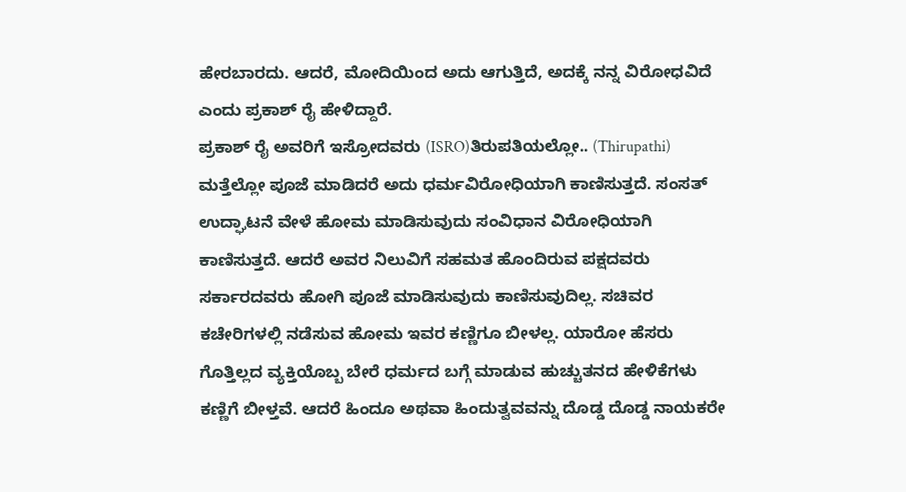ಹೇರಬಾರದು. ಆದರೆ, ಮೋದಿಯಿಂದ ಅದು ಆಗುತ್ತಿದೆ, ಅದಕ್ಕೆ ನನ್ನ ವಿರೋಧವಿದೆ ಎಂದು ಪ್ರಕಾಶ್ ರೈ ಹೇಳಿದ್ದಾರೆ.
ಪ್ರಕಾಶ್ ರೈ ಅವರಿಗೆ ಇಸ್ರೋದವರು (ISRO)ತಿರುಪತಿಯಲ್ಲೋ.. (Thirupathi) ಮತ್ತೆಲ್ಲೋ ಪೂಜೆ ಮಾಡಿದರೆ ಅದು ಧರ್ಮವಿರೋಧಿಯಾಗಿ ಕಾಣಿಸುತ್ತದೆ. ಸಂಸತ್ ಉದ್ಘಾಟನೆ ವೇಳೆ ಹೋಮ ಮಾಡಿಸುವುದು ಸಂವಿಧಾನ ವಿರೋಧಿಯಾಗಿ ಕಾಣಿಸುತ್ತದೆ. ಆದರೆ ಅವರ ನಿಲುವಿಗೆ ಸಹಮತ ಹೊಂದಿರುವ ಪಕ್ಷದವರು ಸರ್ಕಾರದವರು ಹೋಗಿ ಪೂಜೆ ಮಾಡಿಸುವುದು ಕಾಣಿಸುವುದಿಲ್ಲ. ಸಚಿವರ ಕಚೇರಿಗಳಲ್ಲಿ ನಡೆಸುವ ಹೋಮ ಇವರ ಕಣ್ಣಿಗೂ ಬೀಳಲ್ಲ. ಯಾರೋ ಹೆಸರು ಗೊತ್ತಿಲ್ಲದ ವ್ಯಕ್ತಿಯೊಬ್ಬ ಬೇರೆ ಧರ್ಮದ ಬಗ್ಗೆ ಮಾಡುವ ಹುಚ್ಚುತನದ ಹೇಳಿಕೆಗಳು ಕಣ್ಣಿಗೆ ಬೀಳ್ತವೆ. ಆದರೆ ಹಿಂದೂ ಅಥವಾ ಹಿಂದುತ್ವವವನ್ನು ದೊಡ್ಡ ದೊಡ್ಡ ನಾಯಕರೇ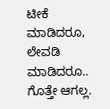ಟೀಕೆ ಮಾಡಿದರೂ, ಲೇವಡಿ ಮಾಡಿದರೂ.. ಗೊತ್ತೇ ಆಗಲ್ಲ.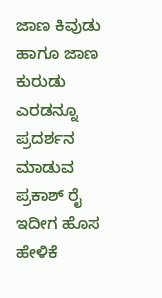ಜಾಣ ಕಿವುಡು ಹಾಗೂ ಜಾಣ ಕುರುಡು ಎರಡನ್ನೂ ಪ್ರದರ್ಶನ ಮಾಡುವ ಪ್ರಕಾಶ್ ರೈ ಇದೀಗ ಹೊಸ ಹೇಳಿಕೆ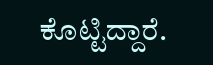ಕೊಟ್ಟಿದ್ದಾರೆ.